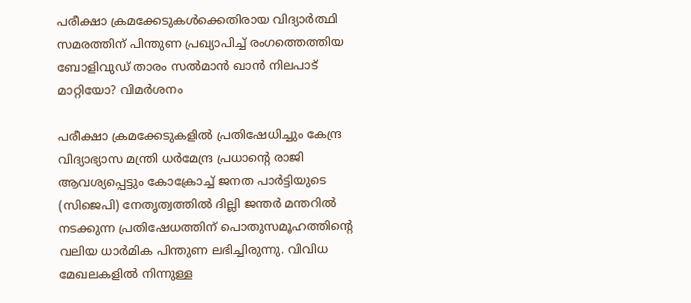പരീക്ഷാ ക്രമക്കേടുകൾക്കെതിരായ വിദ്യാർത്ഥി സമരത്തിന് പിന്തുണ പ്രഖ്യാപിച്ച് രംഗത്തെത്തിയ ബോളിവുഡ് താരം സൽമാൻ ഖാൻ നിലപാട് മാറ്റിയോ? വിമര്‍ശനം

പരീക്ഷാ ക്രമക്കേടുകളില്‍ പ്രതിഷേധിച്ചും കേന്ദ്ര വിദ്യാഭ്യാസ മന്ത്രി ധര്‍മേന്ദ്ര പ്രധാന്‍റെ രാജി ആവശ്യപ്പെട്ടും കോക്രോച്ച് ജനത പാര്‍ട്ടിയുടെ (സിജെപി) നേതൃത്വത്തില്‍ ദില്ലി ജന്തര്‍ മന്തറില്‍ നടക്കുന്ന പ്രതിഷേധത്തിന് പൊതുസമൂഹത്തിന്‍റെ വലിയ ധാര്‍മിക പിന്തുണ ലഭിച്ചിരുന്നു. വിവിധ മേഖലകളില്‍ നിന്നുള്ള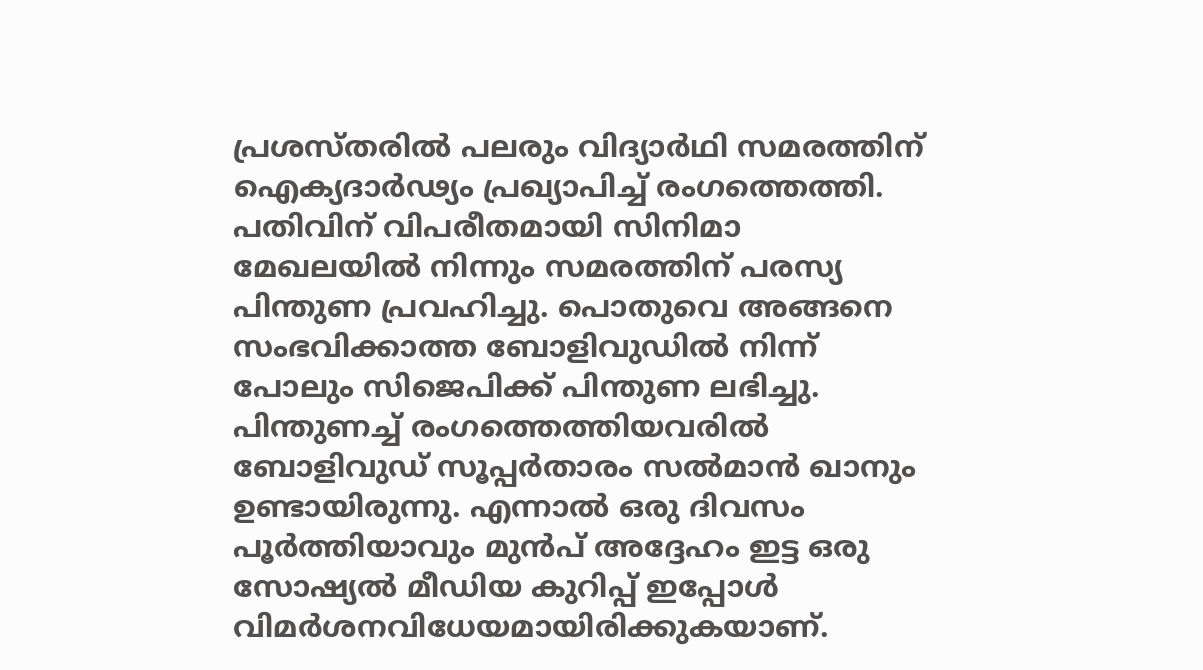പ്രശസ്തരില്‍ പലരും വിദ്യാര്‍ഥി സമരത്തിന് ഐക്യദാര്‍ഢ്യം പ്രഖ്യാപിച്ച് രംഗത്തെത്തി. പതിവിന് വിപരീതമായി സിനിമാ മേഖലയില്‍ നിന്നും സമരത്തിന് പരസ്യ പിന്തുണ പ്രവഹിച്ചു. പൊതുവെ അങ്ങനെ സംഭവിക്കാത്ത ബോളിവുഡില്‍ നിന്ന് പോലും സിജെപിക്ക് പിന്തുണ ലഭിച്ചു. പിന്തുണച്ച് രംഗത്തെത്തിയവരില്‍ ബോളിവുഡ് സൂപ്പര്‍താരം സല്‍മാന്‍ ഖാനും ഉണ്ടായിരുന്നു. എന്നാല്‍ ഒരു ദിവസം പൂര്‍ത്തിയാവും മുന്‍പ് അദ്ദേഹം ഇട്ട ഒരു സോഷ്യല്‍ മീഡിയ കുറിപ്പ് ഇപ്പോള്‍ വിമര്‍ശനവിധേയമായിരിക്കുകയാണ്.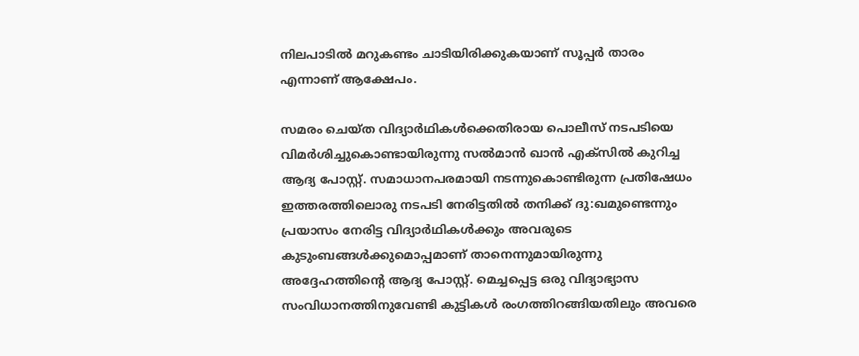നിലപാടില്‍ മറുകണ്ടം ചാടിയിരിക്കുകയാണ് സൂപ്പര്‍ താരം എന്നാണ് ആക്ഷേപം.

സമരം ചെയ്ത വിദ്യാര്‍ഥികള്‍ക്കെതിരായ പൊലീസ് നടപടിയെ വിമര്‍ശിച്ചുകൊണ്ടായിരുന്നു സല്‍മാന്‍ ഖാന്‍ എക്സില്‍ കുറിച്ച ആദ്യ പോസ്റ്റ്. സമാധാനപരമായി നടന്നുകൊണ്ടിരുന്ന പ്രതിഷേധം ഇത്തരത്തിലൊരു നടപടി നേരിട്ടതില്‍ തനിക്ക് ദു:ഖമുണ്ടെന്നും പ്രയാസം നേരിട്ട വിദ്യാര്‍ഥികള്‍ക്കും അവരുടെ കുടുംബങ്ങള്‍ക്കുമൊപ്പമാണ് താനെന്നുമായിരുന്നു അദ്ദേഹത്തിന്‍റെ ആദ്യ പോസ്റ്റ്. മെച്ചപ്പെട്ട ഒരു വിദ്യാഭ്യാസ സംവിധാനത്തിനുവേണ്ടി കുട്ടികള്‍ രംഗത്തിറങ്ങിയതിലും അവരെ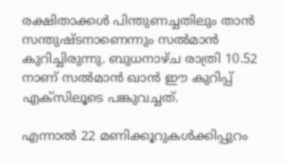രക്ഷിതാക്കള്‍ പിന്തുണച്ചതിലും താന്‍ സന്തുഷ്ടനാണെന്നും സല്‍മാന്‍ കുറിച്ചിരുന്നു. ബുധനാഴ്ച രാത്രി 10.52 നാണ് സല്‍മാന്‍ ഖാന്‍ ഈ കുറിപ്പ് എക്സിലൂടെ പങ്കുവച്ചത്.

എന്നാല്‍ 22 മണിക്കൂറുകള്‍ക്കിപ്പുറം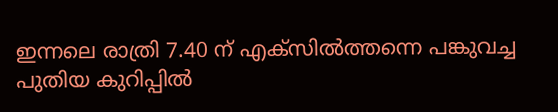ഇന്നലെ രാത്രി 7.40 ന് എക്സില്‍ത്തന്നെ പങ്കുവച്ച പുതിയ കുറിപ്പില്‍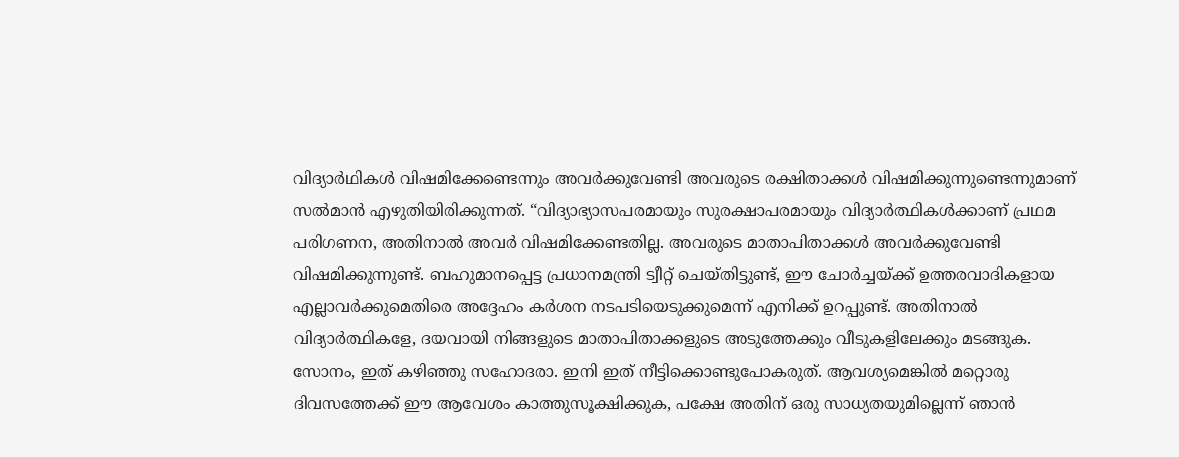വിദ്യാര്‍ഥികള്‍ വിഷമിക്കേണ്ടെന്നും അവര്‍ക്കുവേണ്ടി അവരുടെ രക്ഷിതാക്കള്‍ വിഷമിക്കുന്നുണ്ടെന്നുമാണ് സല്‍മാന്‍ എഴുതിയിരിക്കുന്നത്. “വിദ്യാഭ്യാസപരമായും സുരക്ഷാപരമായും വിദ്യാർത്ഥികൾക്കാണ് പ്രഥമ പരിഗണന, അതിനാൽ അവർ വിഷമിക്കേണ്ടതില്ല. അവരുടെ മാതാപിതാക്കള്‍ അവര്‍ക്കുവേണ്ടി വിഷമിക്കുന്നുണ്ട്. ബഹുമാനപ്പെട്ട പ്രധാനമന്ത്രി ട്വീറ്റ് ചെയ്തിട്ടുണ്ട്, ഈ ചോർച്ചയ്ക്ക് ഉത്തരവാദികളായ എല്ലാവർക്കുമെതിരെ അദ്ദേഹം കർശന നടപടിയെടുക്കുമെന്ന് എനിക്ക് ഉറപ്പുണ്ട്. അതിനാൽ വിദ്യാർത്ഥികളേ, ദയവായി നിങ്ങളുടെ മാതാപിതാക്കളുടെ അടുത്തേക്കും വീടുകളിലേക്കും മടങ്ങുക. സോനം, ഇത് കഴിഞ്ഞു സഹോദരാ. ഇനി ഇത് നീട്ടിക്കൊണ്ടുപോകരുത്. ആവശ്യമെങ്കിൽ മറ്റൊരു ദിവസത്തേക്ക് ഈ ആവേശം കാത്തുസൂക്ഷിക്കുക, പക്ഷേ അതിന് ഒരു സാധ്യതയുമില്ലെന്ന് ഞാൻ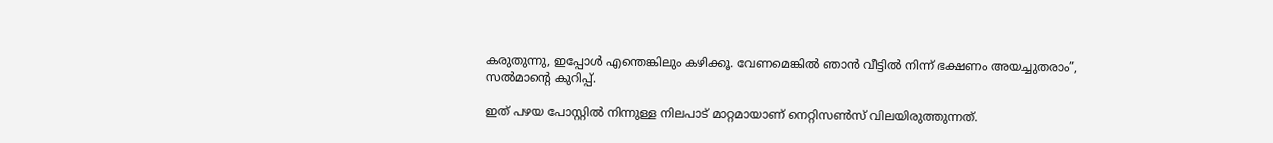കരുതുന്നു, ഇപ്പോൾ എന്തെങ്കിലും കഴിക്കൂ. വേണമെങ്കിൽ ഞാൻ വീട്ടിൽ നിന്ന് ഭക്ഷണം അയച്ചുതരാം”, സല്‍മാന്‍റെ കുറിപ്പ്.

ഇത് പഴയ പോസ്റ്റില്‍ നിന്നുള്ള നിലപാട് മാറ്റമായാണ് നെറ്റിസണ്‍സ് വിലയിരുത്തുന്നത്.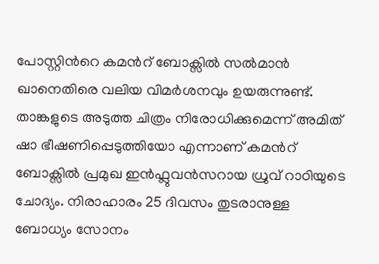പോസ്റ്റിന്‍റെ കമന്‍റ് ബോക്സില്‍ സല്‍മാന്‍ ഖാനെതിരെ വലിയ വിമര്‍ശനവും ഉയരുന്നുണ്ട്. താങ്കളുടെ അടുത്ത ചിത്രം നിരോധിക്കുമെന്ന് അമിത് ഷാ ഭീഷണിപ്പെടുത്തിയോ എന്നാണ് കമന്‍റ് ബോക്സില്‍ പ്രമുഖ ഇന്‍ഫ്ലുവന്‍സറായ ധ്രുവ് റാഠിയുടെ ചോദ്യം. നിരാഹാരം 25 ദിവസം തുടരാനുള്ള ബോധ്യം സോനം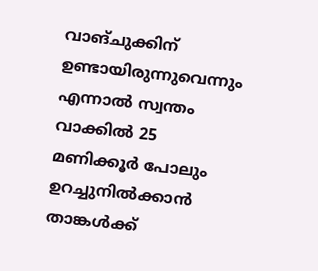വാങ്ചുക്കിന് ഉണ്ടായിരുന്നുവെന്നും എന്നാല്‍ സ്വന്തം വാക്കില്‍ 25 മണിക്കൂര്‍ പോലും ഉറച്ചുനില്‍ക്കാന്‍ താങ്കള്‍ക്ക്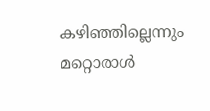കഴിഞ്ഞില്ലെന്നും മറ്റൊരാള്‍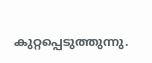കുറ്റപ്പെടുത്തുന്നു.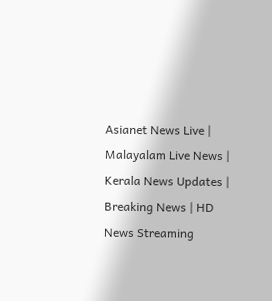Asianet News Live | Malayalam Live News | Kerala News Updates | Breaking News | HD News Streaming